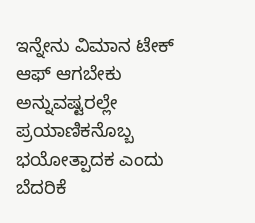ಇನ್ನೇನು ವಿಮಾನ ಟೇಕ್ ಆಫ್ ಆಗಬೇಕು ಅನ್ನುವಷ್ಟರಲ್ಲೇ ಪ್ರಯಾಣಿಕನೊಬ್ಬ ಭಯೋತ್ಪಾದಕ ಎಂದು ಬೆದರಿಕೆ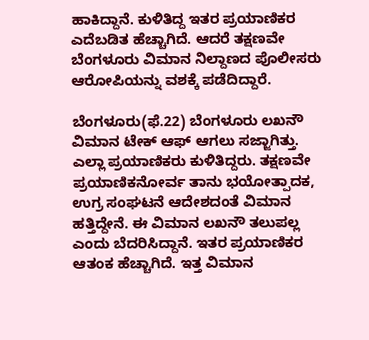ಹಾಕಿದ್ದಾನೆ. ಕುಳಿತಿದ್ದ ಇತರ ಪ್ರಯಾಣಿಕರ ಎದೆಬಡಿತ ಹೆಚ್ಚಾಗಿದೆ. ಆದರೆ ತಕ್ಷಣವೇ ಬೆಂಗಳೂರು ವಿಮಾನ ನಿಲ್ದಾಣದ ಪೊಲೀಸರು ಆರೋಪಿಯನ್ನು ವಶಕ್ಕೆ ಪಡೆದಿದ್ದಾರೆ.

ಬೆಂಗಳೂರು(ಫೆ.22) ಬೆಂಗಳೂರು ಲಖನೌ ವಿಮಾನ ಟೇಕ್ ಆಫ್ ಆಗಲು ಸಜ್ಜಾಗಿತ್ತು. ಎಲ್ಲಾ ಪ್ರಯಾಣಿಕರು ಕುಳಿತಿದ್ದರು. ತಕ್ಷಣವೇ ಪ್ರಯಾಣಿಕನೋರ್ವ ತಾನು ಭಯೋತ್ಪಾದಕ, ಉಗ್ರ ಸಂಘಟನೆ ಆದೇಶದಂತೆ ವಿಮಾನ ಹತ್ತಿದ್ದೇನೆ. ಈ ವಿಮಾನ ಲಖನೌ ತಲುಪಲ್ಲ ಎಂದು ಬೆದರಿಸಿದ್ದಾನೆ. ಇತರ ಪ್ರಯಾಣಿಕರ ಆತಂಕ ಹೆಚ್ಚಾಗಿದೆ. ಇತ್ತ ವಿಮಾನ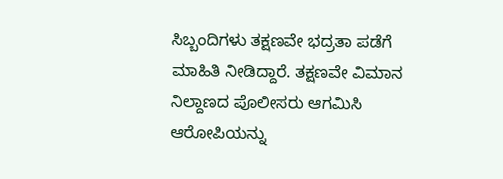ಸಿಬ್ಬಂದಿಗಳು ತಕ್ಷಣವೇ ಭದ್ರತಾ ಪಡೆಗೆ ಮಾಹಿತಿ ನೀಡಿದ್ದಾರೆ. ತಕ್ಷಣವೇ ವಿಮಾನ ನಿಲ್ದಾಣದ ಪೊಲೀಸರು ಆಗಮಿಸಿ ಆರೋಪಿಯನ್ನು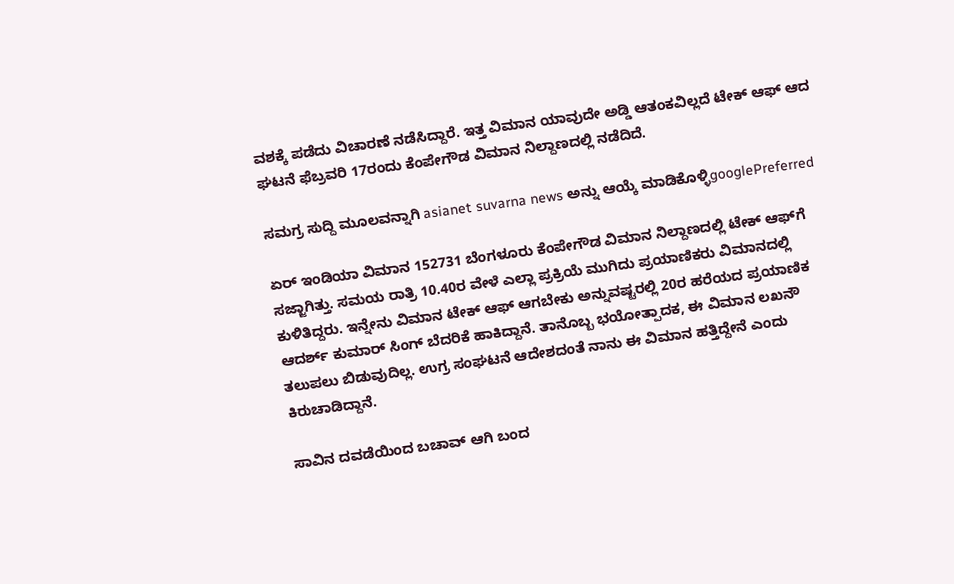ವಶಕ್ಕೆ ಪಡೆದು ವಿಚಾರಣೆ ನಡೆಸಿದ್ದಾರೆ. ಇತ್ತ ವಿಮಾನ ಯಾವುದೇ ಅಡ್ಡಿ ಆತಂಕವಿಲ್ಲದೆ ಟೇಕ್ ಆಫ್ ಆದ ಘಟನೆ ಫೆಬ್ರವರಿ 17ರಂದು ಕೆಂಪೇಗೌಡ ವಿಮಾನ ನಿಲ್ದಾಣದಲ್ಲಿ ನಡೆದಿದೆ.

ಸಮಗ್ರ ಸುದ್ದಿ ಮೂಲವನ್ನಾಗಿ asianet suvarna news ಅನ್ನು ಆಯ್ಕೆ ಮಾಡಿಕೊಳ್ಳಿgooglePreferred

ಏರ್ ಇಂಡಿಯಾ ವಿಮಾನ 152731 ಬೆಂಗಳೂರು ಕೆಂಪೇಗೌಡ ವಿಮಾನ ನಿಲ್ದಾಣದಲ್ಲಿ ಟೇಕ್ ಆಫ್‌ಗೆ ಸಜ್ಜಾಗಿತ್ತು. ಸಮಯ ರಾತ್ರಿ 10.40ರ ವೇಳೆ ಎಲ್ಲಾ ಪ್ರಕ್ರಿಯೆ ಮುಗಿದು ಪ್ರಯಾಣಿಕರು ವಿಮಾನದಲ್ಲಿ ಕುಳಿತಿದ್ದರು. ಇನ್ನೇನು ವಿಮಾನ ಟೇಕ್ ಆಫ್ ಆಗಬೇಕು ಅನ್ನುವಷ್ಟರಲ್ಲಿ 20ರ ಹರೆಯದ ಪ್ರಯಾಣಿಕ ಆದರ್ಶ್ ಕುಮಾರ್ ಸಿಂಗ್ ಬೆದರಿಕೆ ಹಾಕಿದ್ದಾನೆ. ತಾನೊಬ್ಬ ಭಯೋತ್ಪಾದಕ, ಈ ವಿಮಾನ ಲಖನೌ ತಲುಪಲು ಬಿಡುವುದಿಲ್ಲ. ಉಗ್ರ ಸಂಘಟನೆ ಆದೇಶದಂತೆ ನಾನು ಈ ವಿಮಾನ ಹತ್ತಿದ್ದೇನೆ ಎಂದು ಕಿರುಚಾಡಿದ್ದಾನೆ.

ಸಾವಿನ ದವಡೆಯಿಂದ ಬಚಾವ್ ಆಗಿ ಬಂದ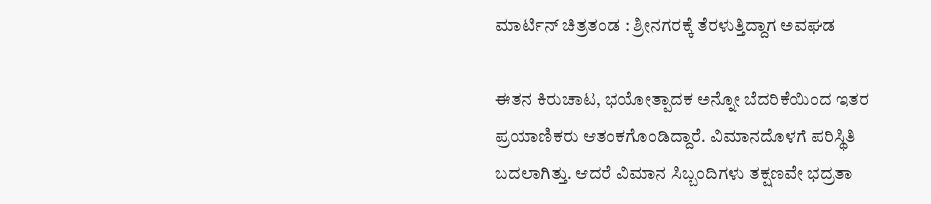ಮಾರ್ಟಿನ್‌ ಚಿತ್ರತಂಡ : ಶ್ರೀನಗರಕ್ಕೆ ತೆರಳುತ್ತಿದ್ದಾಗ ಅವಘಡ

ಈತನ ಕಿರುಚಾಟ, ಭಯೋತ್ಪಾದಕ ಅನ್ನೋ ಬೆದರಿಕೆಯಿಂದ ಇತರ ಪ್ರಯಾಣಿಕರು ಆತಂಕಗೊಂಡಿದ್ದಾರೆ. ವಿಮಾನದೊಳಗೆ ಪರಿಸ್ಥಿತಿ ಬದಲಾಗಿತ್ತು. ಆದರೆ ವಿಮಾನ ಸಿಬ್ಬಂದಿಗಳು ತಕ್ಷಣವೇ ಭದ್ರತಾ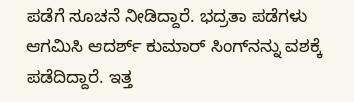ಪಡೆಗೆ ಸೂಚನೆ ನೀಡಿದ್ದಾರೆ. ಭದ್ರತಾ ಪಡೆಗಳು ಆಗಮಿಸಿ ಆದರ್ಶ್ ಕುಮಾರ್ ಸಿಂಗ್‌ನನ್ನು ವಶಕ್ಕೆ ಪಡೆದಿದ್ದಾರೆ. ಇತ್ತ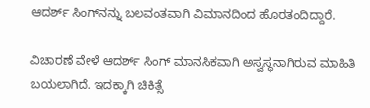ಆದರ್ಶ್ ಸಿಂಗ್‌ನನ್ನು ಬಲವಂತವಾಗಿ ವಿಮಾನದಿಂದ ಹೊರತಂದಿದ್ದಾರೆ.

ವಿಚಾರಣೆ ವೇಳೆ ಆದರ್ಶ್ ಸಿಂಗ್ ಮಾನಸಿಕವಾಗಿ ಅಸ್ವಸ್ಥನಾಗಿರುವ ಮಾಹಿತಿ ಬಯಲಾಗಿದೆ. ಇದಕ್ಕಾಗಿ ಚಿಕಿತ್ಸೆ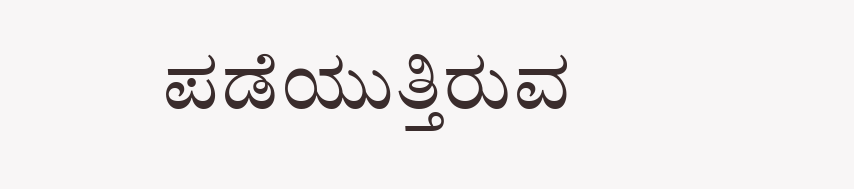ಪಡೆಯುತ್ತಿರುವ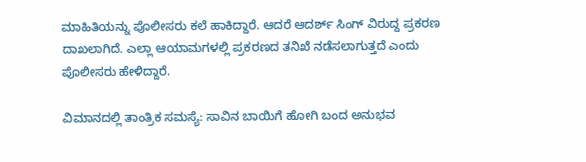ಮಾಹಿತಿಯನ್ನು ಪೊಲೀಸರು ಕಲೆ ಹಾಕಿದ್ದಾರೆ. ಆದರೆ ಆದರ್ಶ್ ಸಿಂಗ್ ವಿರುದ್ದ ಪ್ರಕರಣ ದಾಖಲಾಗಿದೆ. ಎಲ್ಲಾ ಆಯಾಮಗಳಲ್ಲಿ ಪ್ರಕರಣದ ತನಿಖೆ ನಡೆಸಲಾಗುತ್ತದೆ ಎಂದು ಪೊಲೀಸರು ಹೇಳಿದ್ದಾರೆ.

ವಿಮಾನದಲ್ಲಿ ತಾಂತ್ರಿಕ ಸಮಸ್ಯೆ: ಸಾವಿನ ಬಾಯಿಗೆ ಹೋಗಿ ಬಂದ ಅನುಭವ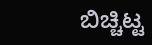ಬಿಚ್ಚಿಟ್ಟ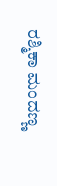ರಶ್ಮಿಕಾ ಮಂದಣ್ಣ